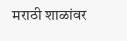मराठी शाळांवर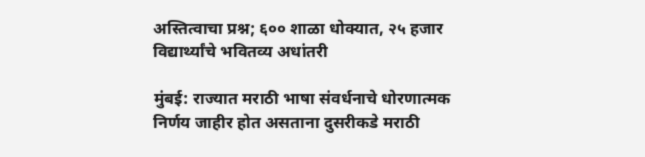अस्तित्वाचा प्रश्न; ६०० शाळा धोक्यात, २५ हजार विद्यार्थ्यांचे भवितव्य अधांतरी

मुंबई: राज्यात मराठी भाषा संवर्धनाचे धोरणात्मक निर्णय जाहीर होत असताना दुसरीकडे मराठी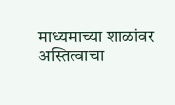माध्यमाच्या शाळांवर अस्तित्वाचा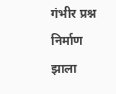गंभीर प्रश्न निर्माण झाला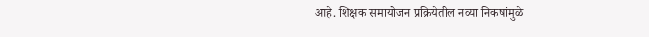आहे. शिक्षक समायोजन प्रक्रियेतील नव्या निकषांमुळे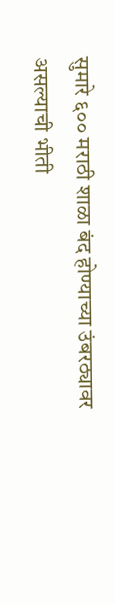सुमारे ६०० मराठी शाळा बंद होण्याच्या उंबरठ्यावर असल्याची भीती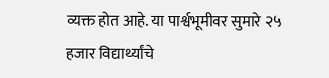व्यक्त होत आहे. या पार्श्वभूमीवर सुमारे २५ हजार विद्यार्थ्यांचे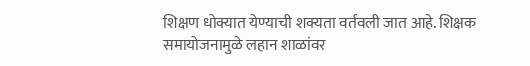शिक्षण धोक्यात येण्याची शक्यता वर्तवली जात आहे. शिक्षक समायोजनामुळे लहान शाळांवर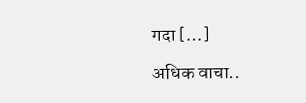गदा […]

अधिक वाचा..